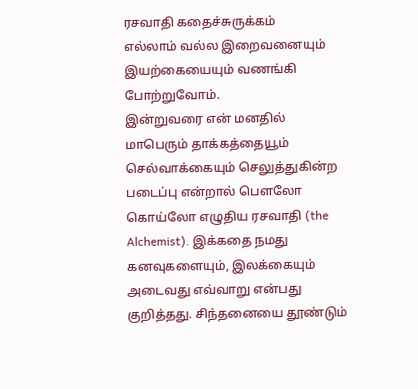ரசவாதி கதைச்சுருக்கம்
எல்லாம் வல்ல இறைவனையும் இயற்கையையும் வணங்கி போற்றுவோம்.
இன்றுவரை என் மனதில் மாபெரும் தாக்கத்தையூம் செல்வாக்கையும் செலுத்துகின்ற படைப்பு என்றால் பௌலோ கொய்லோ எழுதிய ரசவாதி (the Alchemist). இக்கதை நமது கனவுகளையும், இலக்கையும் அடைவது எவ்வாறு என்பது குறித்தது. சிந்தனையை தூண்டும்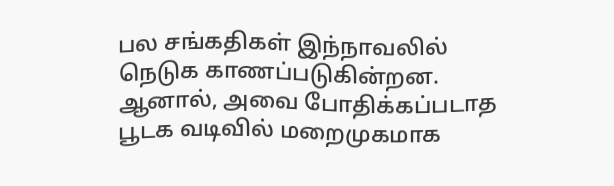பல சங்கதிகள் இந்நாவலில் நெடுக காணப்படுகின்றன. ஆனால், அவை போதிக்கப்படாத பூடக வடிவில் மறைமுகமாக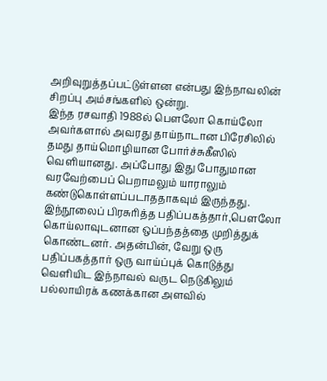அறிவுறுத்தப்பட்டுள்ளன என்பது இந்நாவலின் சிறப்பு அம்சங்களில் ஒன்று.
இந்த ரசவாதி 1988ல் பௌலோ கொய்லோ அவர்களால் அவரது தாய்நாடான பிரேசிலில் தமது தாய்மொழியான போர்ச்சுகீஸில் வெளியானது. அப்போது இது போதுமான வரவேற்பைப் பெறாமலும் யாராலும் கண்டுகொள்ளப்படாததாகவும் இருந்தது. இந்நூலைப் பிரசுரித்த பதிப்பகத்தார்,பௌலோ கொய்லாவுடனான ஒப்பந்தத்தை முறித்துக் கொண்டனர். அதன்பின், வேறு ஒரு பதிப்பகத்தார் ஒரு வாய்ப்புக் கொடுத்து வெளியிட இந்நாவல் வருட நெடுகிலும் பல்லாயிரக் கணக்கான அளவில்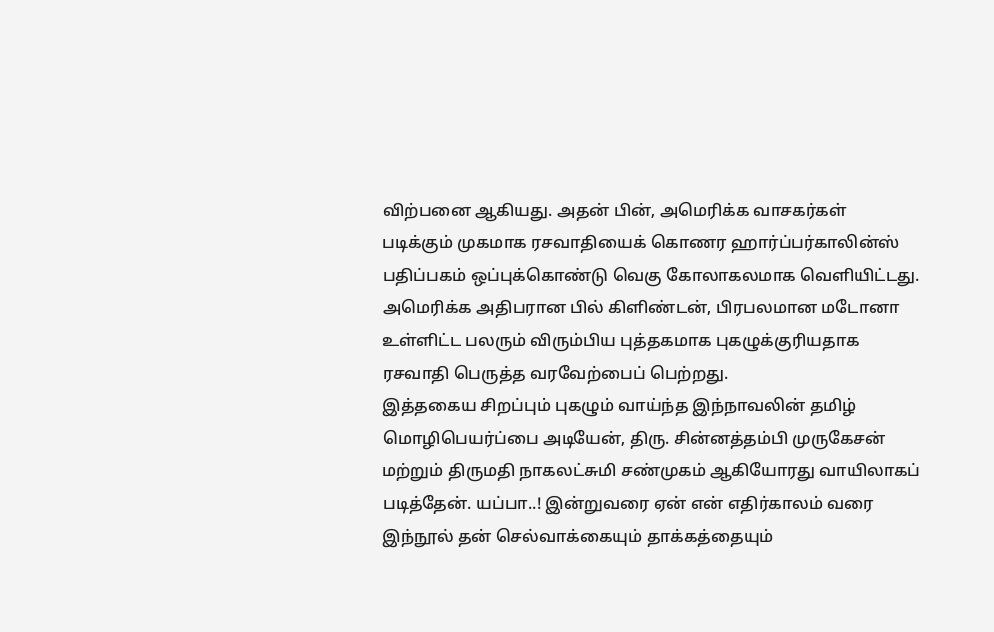விற்பனை ஆகியது. அதன் பின், அமெரிக்க வாசகர்கள் படிக்கும் முகமாக ரசவாதியைக் கொணர ஹார்ப்பர்காலின்ஸ் பதிப்பகம் ஒப்புக்கொண்டு வெகு கோலாகலமாக வெளியிட்டது. அமெரிக்க அதிபரான பில் கிளிண்டன், பிரபலமான மடோனா உள்ளிட்ட பலரும் விரும்பிய புத்தகமாக புகழுக்குரியதாக ரசவாதி பெருத்த வரவேற்பைப் பெற்றது.
இத்தகைய சிறப்பும் புகழும் வாய்ந்த இந்நாவலின் தமிழ் மொழிபெயர்ப்பை அடியேன், திரு. சின்னத்தம்பி முருகேசன் மற்றும் திருமதி நாகலட்சுமி சண்முகம் ஆகியோரது வாயிலாகப் படித்தேன். யப்பா..! இன்றுவரை ஏன் என் எதிர்காலம் வரை இந்நூல் தன் செல்வாக்கையும் தாக்கத்தையும்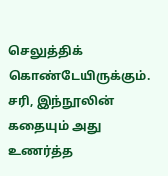செலுத்திக் கொண்டேயிருக்கும். சரி, இந்நூலின் கதையும் அது உணர்த்த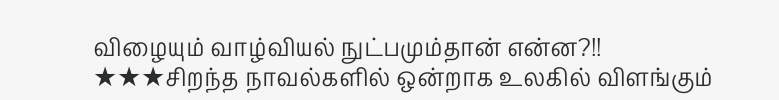விழையும் வாழ்வியல் நுட்பமும்தான் என்ன?!!
★★★சிறந்த நாவல்களில் ஒன்றாக உலகில் விளங்கும்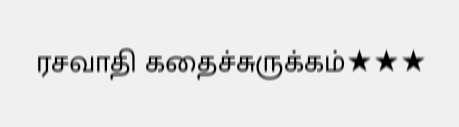ரசவாதி கதைச்சுருக்கம்★★★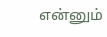என்னும்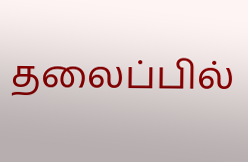தலைப்பில்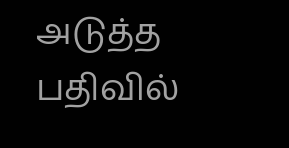அடுத்த பதிவில்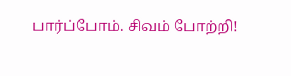பார்ப்போம். சிவம் போற்றி!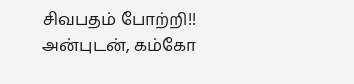சிவபதம் போற்றி!!
அன்புடன், கம்கோ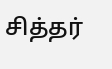சித்தர்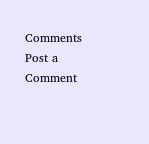Comments
Post a Comment